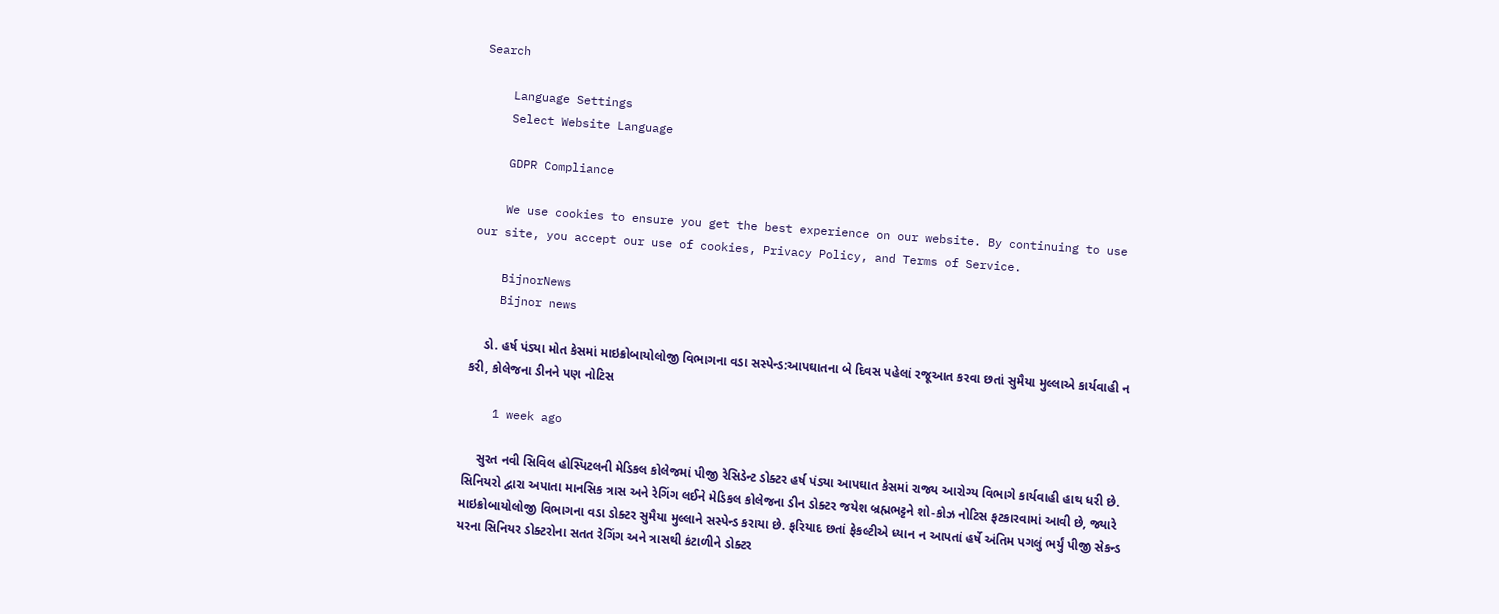Search

    Language Settings
    Select Website Language

    GDPR Compliance

    We use cookies to ensure you get the best experience on our website. By continuing to use our site, you accept our use of cookies, Privacy Policy, and Terms of Service.

    BijnorNews
    Bijnor news

    ડો. હર્ષ પંડ્યા મોત કેસમાં માઇક્રોબાયોલોજી વિભાગના વડા સસ્પેન્ડ:આપઘાતના બે દિવસ પહેલાં રજૂઆત કરવા છતાં સુમૈયા મુલ્લાએ કાર્યવાહી ન કરી, કોલેજના ડીનને પણ નોટિસ

    1 week ago

    સુરત નવી સિવિલ હોસ્પિટલની મેડિકલ કોલેજમાં પીજી રેસિડેન્ટ ડોક્ટર હર્ષ પંડ્યા આપઘાત કેસમાં રાજ્ય આરોગ્ય વિભાગે કાર્યવાહી હાથ ધરી છે. સિનિયરો દ્વારા અપાતા માનસિક ત્રાસ અને રેગિંગ લઈને મેડિકલ કોલેજના ડીન ડોક્ટર જયેશ બ્રહ્મભટ્ટને શો-કોઝ નોટિસ ફટકારવામાં આવી છે, જ્યારે માઇક્રોબાયોલોજી વિભાગના વડા ડોક્ટર સુમૈયા મુલ્લાને સસ્પેન્ડ કરાયા છે. ફરિયાદ છતાં ફેકલ્ટીએ ધ્યાન ન આપતાં હર્ષે અંતિમ પગલું ભર્યું પીજી સેકન્ડ યરના સિનિયર ડોક્ટરોના સતત રેગિંગ અને ત્રાસથી કંટાળીને ડોક્ટર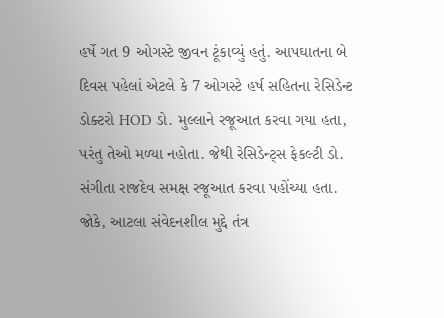હર્ષે ગત 9 ઓગસ્ટે જીવન ટૂંકાવ્યું હતું. આપઘાતના બે દિવસ પહેલાં એટલે કે 7 ઓગસ્ટે હર્ષ સહિતના રેસિડેન્ટ ડોક્ટરો HOD ડો. મુલ્લાને રજૂઆત કરવા ગયા હતા, પરંતુ તેઓ મળ્યા નહોતા. જેથી રેસિડેન્ટ્સ ફેકલ્ટી ડો. સંગીતા રાજદેવ સમક્ષ રજૂઆત કરવા પહોંચ્યા હતા. જોકે, આટલા સંવેદનશીલ મુદ્દે તંત્ર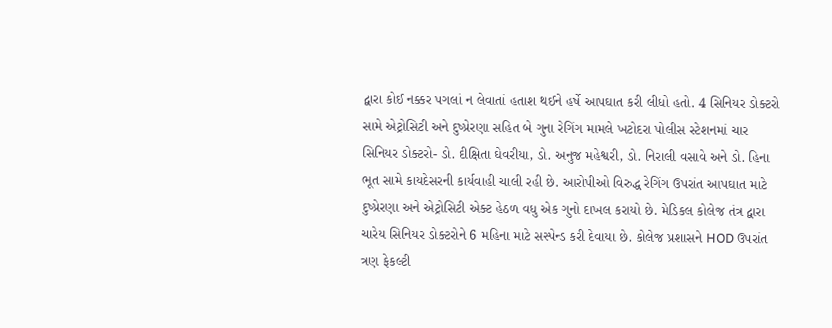દ્વારા કોઈ નક્કર પગલાં ન લેવાતાં હતાશ થઈને હર્ષે આપઘાત કરી લીધો હતો. 4 સિનિયર ડોક્ટરો સામે એટ્રોસિટી અને દુષ્પ્રેરણા સહિત બે ગુના રેગિંગ મામલે ખટોદરા પોલીસ સ્ટેશનમાં ચાર સિનિયર ડોક્ટરો- ડો. દીક્ષિતા ઘેવરીયા, ડો. અનુજ મહેશ્વરી, ડો. નિરાલી વસાવે અને ડો. હિના ભૂત સામે કાયદેસરની કાર્યવાહી ચાલી રહી છે. આરોપીઓ વિરુદ્ધ રેગિંગ ઉપરાંત આપઘાત માટે દુષ્પ્રેરણા અને એટ્રોસિટી એક્ટ હેઠળ વધુ એક ગુનો દાખલ કરાયો છે. મેડિકલ કોલેજ તંત્ર દ્વારા ચારેય સિનિયર ડોક્ટરોને 6 મહિના માટે સસ્પેન્ડ કરી દેવાયા છે. કોલેજ પ્રશાસને HOD ઉપરાંત ત્રણ ફેકલ્ટી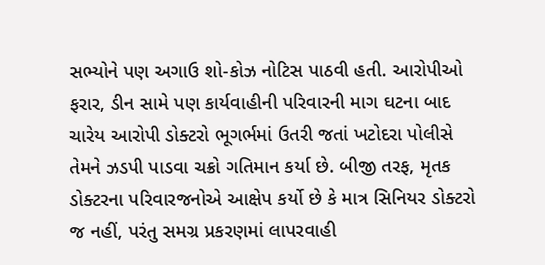સભ્યોને પણ અગાઉ શો-કોઝ નોટિસ પાઠવી હતી. આરોપીઓ ફરાર, ડીન સામે પણ કાર્યવાહીની પરિવારની માગ ઘટના બાદ ચારેય આરોપી ડોક્ટરો ભૂગર્ભમાં ઉતરી જતાં ખટોદરા પોલીસે તેમને ઝડપી પાડવા ચક્રો ગતિમાન કર્યા છે. બીજી તરફ, મૃતક ડોક્ટરના પરિવારજનોએ આક્ષેપ કર્યો છે કે માત્ર સિનિયર ડોક્ટરો જ નહીં, પરંતુ સમગ્ર પ્રકરણમાં લાપરવાહી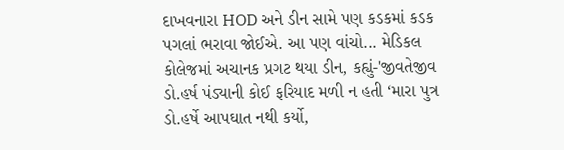દાખવનારા HOD અને ડીન સામે પણ કડકમાં કડક પગલાં ભરાવા જોઈએ. આ પણ વાંચો... મેડિકલ કોલેજમાં અચાનક પ્રગટ થયા ડીન, કહ્યું-'જીવતેજીવ ડો.હર્ષ પંડ્યાની કોઈ ફરિયાદ મળી ન હતી ‘મારા પુત્ર ડો.હર્ષે આપઘાત નથી કર્યો,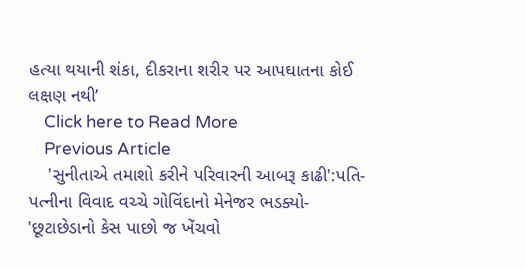હત્યા થયાની શંકા, દીકરાના શરીર પર આપઘાતના કોઈ લક્ષણ નથી’
    Click here to Read More
    Previous Article
    'સુનીતાએ તમાશો કરીને પરિવારની આબરૂ કાઢી':પતિ-પત્નીના વિવાદ વચ્ચે ગોવિંદાનો મેનેજર ભડક્યો- 'છૂટાછેડાનો કેસ પાછો જ ખેંચવો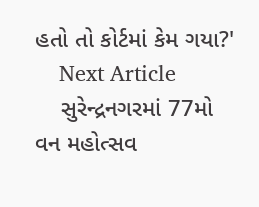હતો તો કોર્ટમાં કેમ ગયા?'
    Next Article
    સુરેન્દ્રનગરમાં 77મો વન મહોત્સવ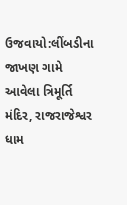ઉજવાયો:લીંબડીના જાખણ ગામે આવેલા ત્રિમૂર્તિ મંદિર, રાજરાજેશ્વર ધામ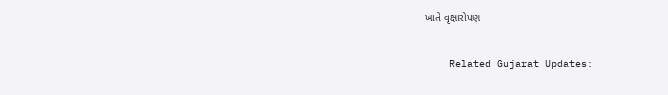ખાતે વૃક્ષારોપણ

    Related Gujarat Updates: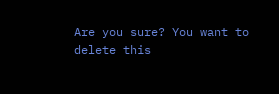Are you sure? You want to delete this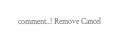comment..! Remove Cancel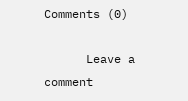Comments (0)

      Leave a comment